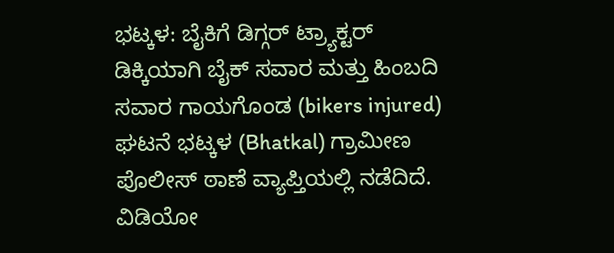ಭಟ್ಕಳ: ಬೈಕಿಗೆ ಡಿಗ್ಗರ್ ಟ್ರ್ಯಾಕ್ಟರ್ ಡಿಕ್ಕಿಯಾಗಿ ಬೈಕ್ ಸವಾರ ಮತ್ತು ಹಿಂಬದಿ ಸವಾರ ಗಾಯಗೊಂಡ (bikers injured) ಘಟನೆ ಭಟ್ಕಳ (Bhatkal) ಗ್ರಾಮೀಣ ಪೊಲೀಸ್ ಠಾಣೆ ವ್ಯಾಪ್ತಿಯಲ್ಲಿ ನಡೆದಿದೆ.
ವಿಡಿಯೋ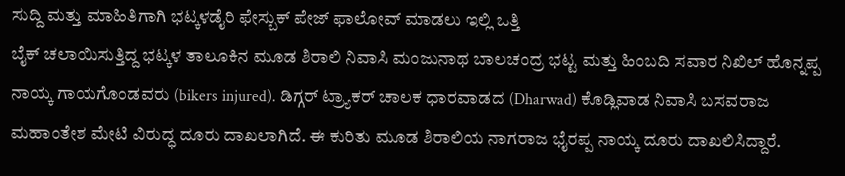ಸುದ್ದಿ ಮತ್ತು ಮಾಹಿತಿಗಾಗಿ ಭಟ್ಕಳಡೈರಿ ಫೇಸ್ಬುಕ್ ಪೇಜ್ ಫಾಲೋವ್ ಮಾಡಲು ಇಲ್ಲಿ ಒತ್ತಿ
ಬೈಕ್ ಚಲಾಯಿಸುತ್ತಿದ್ದ ಭಟ್ಕಳ ತಾಲೂಕಿನ ಮೂಡ ಶಿರಾಲಿ ನಿವಾಸಿ ಮಂಜುನಾಥ ಬಾಲಚಂದ್ರ ಭಟ್ಟ ಮತ್ತು ಹಿಂಬದಿ ಸವಾರ ನಿಖಿಲ್ ಹೊನ್ನಪ್ಪ ನಾಯ್ಕ ಗಾಯಗೊಂಡವರು (bikers injured). ಡಿಗ್ಗರ್ ಟ್ರ್ಯಾಕರ್ ಚಾಲಕ ಧಾರವಾಡದ (Dharwad) ಕೊಡ್ಲಿವಾಡ ನಿವಾಸಿ ಬಸವರಾಜ ಮಹಾಂತೇಶ ಮೇಟಿ ವಿರುದ್ಧ ದೂರು ದಾಖಲಾಗಿದೆ. ಈ ಕುರಿತು ಮೂಡ ಶಿರಾಲಿಯ ನಾಗರಾಜ ಭೈರಪ್ಪ ನಾಯ್ಕ ದೂರು ದಾಖಲಿಸಿದ್ದಾರೆ.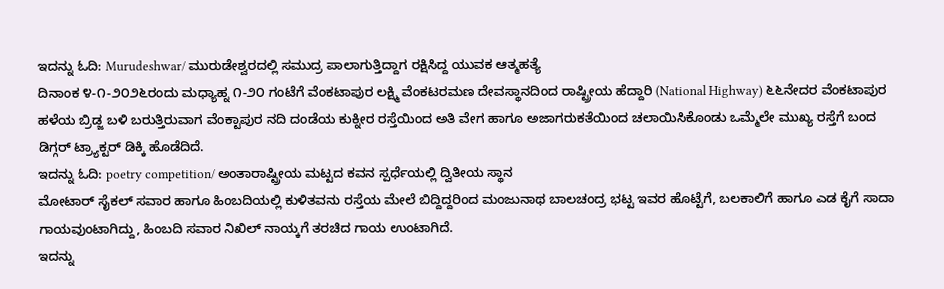ಇದನ್ನು ಓದಿ: Murudeshwar/ ಮುರುಡೇಶ್ವರದಲ್ಲಿ ಸಮುದ್ರ ಪಾಲಾಗುತ್ತಿದ್ದಾಗ ರಕ್ಷಿಸಿದ್ದ ಯುವಕ ಆತ್ಮಹತ್ಯೆ
ದಿನಾಂಕ ೪-೧-೨೦೨೬ರಂದು ಮಧ್ಯಾಹ್ನ ೧-೨೦ ಗಂಟೆಗೆ ವೆಂಕಟಾಪುರ ಲಕ್ಷ್ಮಿ ವೆಂಕಟರಮಣ ದೇವಸ್ಥಾನದಿಂದ ರಾಷ್ಟ್ರೀಯ ಹೆದ್ದಾರಿ (National Highway) ೬೬ನೇದರ ವೆಂಕಟಾಪುರ ಹಳೆಯ ಬ್ರಿಡ್ಜ ಬಳಿ ಬರುತ್ತಿರುವಾಗ ವೆಂಕ್ಟಾಪುರ ನದಿ ದಂಡೆಯ ಕುಕ್ನೀರ ರಸ್ತೆಯಿಂದ ಅತಿ ವೇಗ ಹಾಗೂ ಅಜಾಗರುಕತೆಯಿಂದ ಚಲಾಯಿಸಿಕೊಂಡು ಒಮ್ಮೆಲೇ ಮುಖ್ಯ ರಸ್ತೆಗೆ ಬಂದ ಡಿಗ್ಗರ್ ಟ್ರ್ಯಾಕ್ಟರ್ ಡಿಕ್ಕಿ ಹೊಡೆದಿದೆ.
ಇದನ್ನು ಓದಿ: poetry competition/ ಅಂತಾರಾಷ್ಟ್ರೀಯ ಮಟ್ಟದ ಕವನ ಸ್ಪರ್ಧೆಯಲ್ಲಿ ದ್ವಿತೀಯ ಸ್ಥಾನ
ಮೋಟಾರ್ ಸೈಕಲ್ ಸವಾರ ಹಾಗೂ ಹಿಂಬದಿಯಲ್ಲಿ ಕುಳಿತವನು ರಸ್ತೆಯ ಮೇಲೆ ಬಿದ್ದಿದ್ದರಿಂದ ಮಂಜುನಾಥ ಬಾಲಚಂದ್ರ ಭಟ್ಟ ಇವರ ಹೊಟ್ಟೆಗೆ, ಬಲಕಾಲಿಗೆ ಹಾಗೂ ಎಡ ಕೈಗೆ ಸಾದಾ ಗಾಯವುಂಟಾಗಿದ್ದು, ಹಿಂಬದಿ ಸವಾರ ನಿಖಿಲ್ ನಾಯ್ಕಗೆ ತರಚಿದ ಗಾಯ ಉಂಟಾಗಿದೆ.
ಇದನ್ನು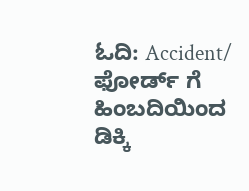ಓದಿ: Accident/ ಫೋರ್ಡ್ ಗೆ ಹಿಂಬದಿಯಿಂದ ಡಿಕ್ಕಿ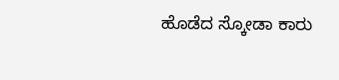ಹೊಡೆದ ಸ್ಕೋಡಾ ಕಾರು